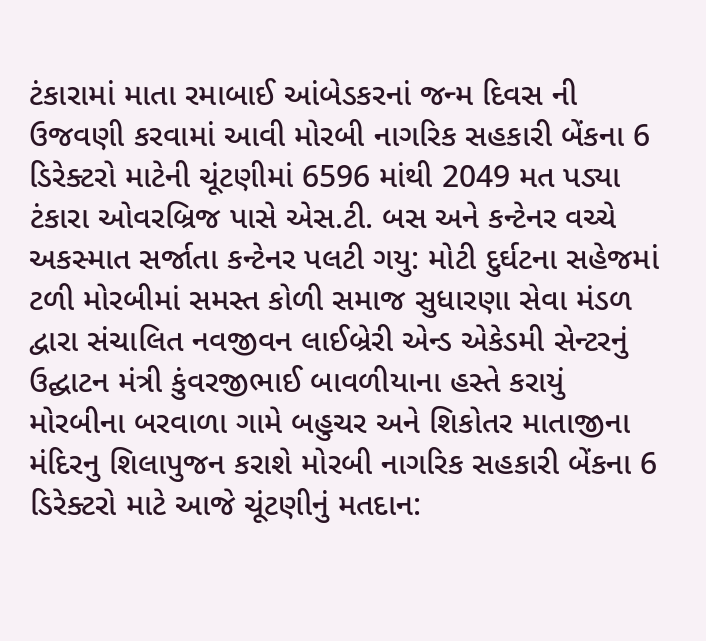ટંકારામાં માતા રમાબાઈ આંબેડકરનાં જન્મ દિવસ ની ઉજવણી કરવામાં આવી મોરબી નાગરિક સહકારી બેંકના 6 ડિરેક્ટરો માટેની ચૂંટણીમાં 6596 માંથી 2049 મત પડ્યા ટંકારા ઓવરબ્રિજ પાસે એસ.ટી. બસ અને કન્ટેનર વચ્ચે અકસ્માત સર્જાતા કન્ટેનર પલટી ગયુ: મોટી દુર્ઘટના સહેજમાં ટળી મોરબીમાં સમસ્ત કોળી સમાજ સુધારણા સેવા મંડળ દ્વારા સંચાલિત નવજીવન લાઈબ્રેરી એન્ડ એકેડમી સેન્ટરનું ઉદ્ઘાટન મંત્રી કુંવરજીભાઈ બાવળીયાના હસ્તે કરાયું મોરબીના બરવાળા ગામે બહુચર અને શિકોતર માતાજીના મંદિરનુ શિલાપુજન કરાશે મોરબી નાગરિક સહકારી બેંકના 6 ડિરેક્ટરો માટે આજે ચૂંટણીનું મતદાન: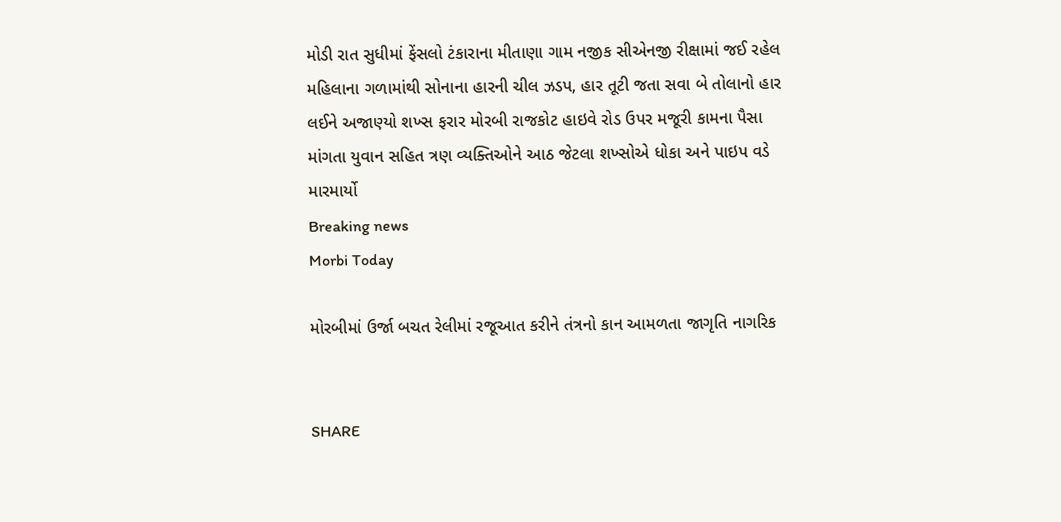મોડી રાત સુધીમાં ફેંસલો ટંકારાના મીતાણા ગામ નજીક સીએનજી રીક્ષામાં જઈ રહેલ મહિલાના ગળામાંથી સોનાના હારની ચીલ ઝડપ, હાર તૂટી જતા સવા બે તોલાનો હાર લઈને અજાણ્યો શખ્સ ફરાર મોરબી રાજકોટ હાઇવે રોડ ઉપર મજૂરી કામના પૈસા માંગતા યુવાન સહિત ત્રણ વ્યક્તિઓને આઠ જેટલા શખ્સોએ ધોકા અને પાઇપ વડે મારમાર્યો
Breaking news
Morbi Today

મોરબીમાં ઉર્જા બચત રેલીમાં રજૂઆત કરીને તંત્રનો કાન આમળતા જાગૃતિ નાગરિક


SHARE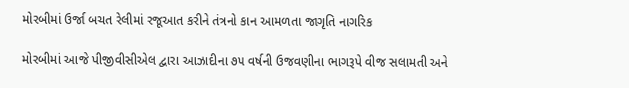મોરબીમાં ઉર્જા બચત રેલીમાં રજૂઆત કરીને તંત્રનો કાન આમળતા જાગૃતિ નાગરિક

મોરબીમાં આજે પીજીવીસીએલ દ્વારા આઝાદીના ૭૫ વર્ષની ઉજવણીના ભાગરૂપે વીજ સલામતી અને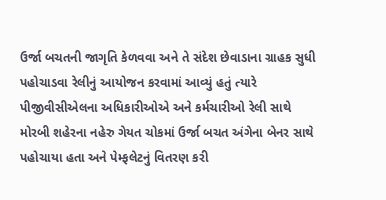ઉર્જા બચતની જાગૃતિ કેળવવા અને તે સંદેશ છેવાડાના ગ્રાહક સુધી પહોચાડવા રેલીનું આયોજન કરવામાં આવ્યું હતું ત્યારે પીજીવીસીએલના અધિકારીઓએ અને કર્મચારીઓ રેલી સાથે મોરબી શહેરના નહેરુ ગેયત ચોકમાં ઉર્જા બચત અંગેના બેનર સાથે પહોચાયા હતા અને પેમ્ફલેટનું વિતરણ કરી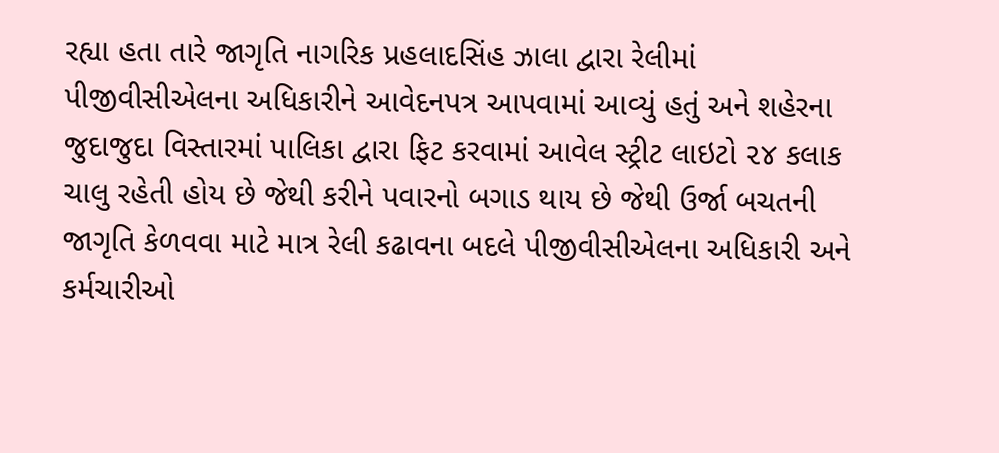રહ્યા હતા તારે જાગૃતિ નાગરિક પ્રહલાદસિંહ ઝાલા દ્વારા રેલીમાં પીજીવીસીએલના અધિકારીને આવેદનપત્ર આપવામાં આવ્યું હતું અને શહેરના જુદાજુદા વિસ્તારમાં પાલિકા દ્વારા ફિટ કરવામાં આવેલ સ્ટ્રીટ લાઇટો ૨૪ કલાક ચાલુ રહેતી હોય છે જેથી કરીને પવારનો બગાડ થાય છે જેથી ઉર્જા બચતની જાગૃતિ કેળવવા માટે માત્ર રેલી કઢાવના બદલે પીજીવીસીએલના અધિકારી અને કર્મચારીઓ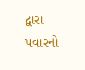દ્વારા પવારનો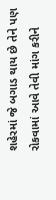શહેરમાં જે બગાડ થાય છે તેને પણ રોકવામાં આવે તેવી માંગ કરીને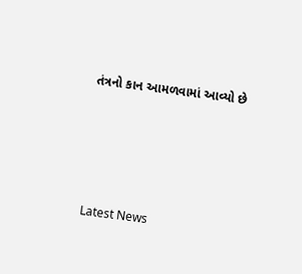તંત્રનો કાન આમળવામાં આવ્યો છે






Latest News